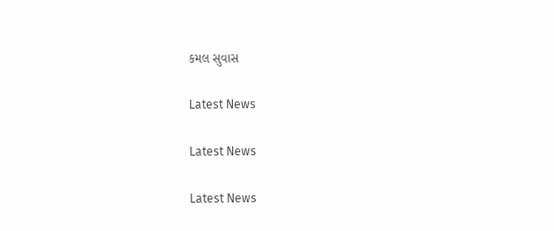કમલ સુવાસ

Latest News

Latest News

Latest News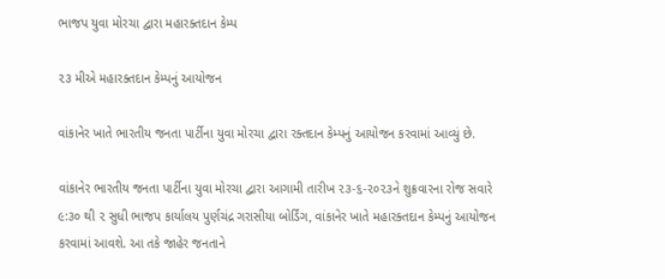ભાજપ યુવા મોરચા દ્વારા મહારક્તદાન કેમ્પ

૨૩ મીએ મહારક્તદાન કેમ્પનું આયોજન

વાંકાનેર ખાતે ભારતીય જનતા પાર્ટીના યુવા મોરચા દ્વારા રક્તદાન કેમ્પનું આયોજન કરવામાં આવ્યું છે.

વાંકાનેર ભારતીય જનતા પાર્ટીના યુવા મોરચા દ્વારા આગામી તારીખ ૨૩-૬-૨૦૨૩ને શુક્રવારના રોજ સવારે ૯:૩૦ થી ૨ સુધી ભાજપ કાર્યાલય પુર્ણચંદ્ર ગરાસીયા બોર્ડિંગ, વાંકાનેર ખાતે મહારક્તદાન કેમ્પનું આયોજન કરવામાં આવશે. આ તકે જાહેર જનતાને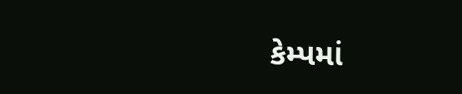કેમ્પમાં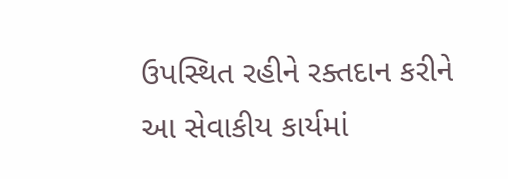ઉપસ્થિત રહીને રક્તદાન કરીને આ સેવાકીય કાર્યમાં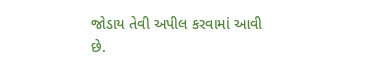જોડાય તેવી અપીલ કરવામાં આવી છે.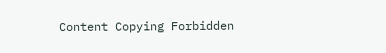Content Copying Forbidden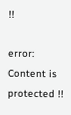!!

error: Content is protected !!